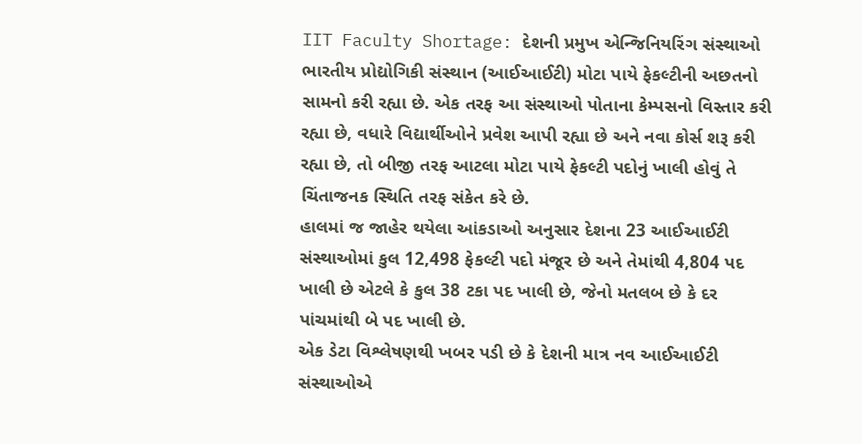IIT Faculty Shortage: દેશની પ્રમુખ એન્જિનિયરિંગ સંસ્થાઓ ભારતીય પ્રોદ્યોગિકી સંસ્થાન (આઈઆઈટી) મોટા પાયે ફેકલ્ટીની અછતનો સામનો કરી રહ્યા છે. એક તરફ આ સંસ્થાઓ પોતાના કેમ્પસનો વિસ્તાર કરી રહ્યા છે, વધારે વિદ્યાર્થીઓને પ્રવેશ આપી રહ્યા છે અને નવા કોર્સ શરૂ કરી રહ્યા છે, તો બીજી તરફ આટલા મોટા પાયે ફેકલ્ટી પદોનું ખાલી હોવું તે ચિંતાજનક સ્થિતિ તરફ સંકેત કરે છે.
હાલમાં જ જાહેર થયેલા આંકડાઓ અનુસાર દેશના 23 આઈઆઈટી સંસ્થાઓમાં કુલ 12,498 ફેકલ્ટી પદો મંજૂર છે અને તેમાંથી 4,804 પદ ખાલી છે એટલે કે કુલ 38 ટકા પદ ખાલી છે, જેનો મતલબ છે કે દર પાંચમાંથી બે પદ ખાલી છે.
એક ડેટા વિશ્લેષણથી ખબર પડી છે કે દેશની માત્ર નવ આઈઆઈટી સંસ્થાઓએ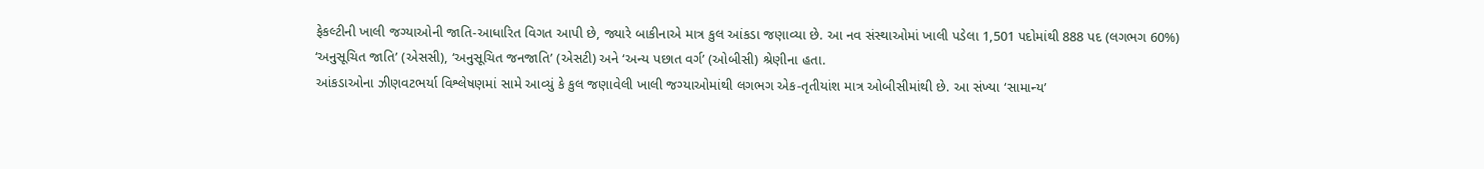ફેકલ્ટીની ખાલી જગ્યાઓની જાતિ-આધારિત વિગત આપી છે, જ્યારે બાકીનાએ માત્ર કુલ આંકડા જણાવ્યા છે. આ નવ સંસ્થાઓમાં ખાલી પડેલા 1,501 પદોમાંથી 888 પદ (લગભગ 60%) ‘અનુસૂચિત જાતિ’ (એસસી), ‘અનુસૂચિત જનજાતિ’ (એસટી) અને ‘અન્ય પછાત વર્ગ’ (ઓબીસી) શ્રેણીના હતા.
આંકડાઓના ઝીણવટભર્યા વિશ્લેષણમાં સામે આવ્યું કે કુલ જણાવેલી ખાલી જગ્યાઓમાંથી લગભગ એક-તૃતીયાંશ માત્ર ઓબીસીમાંથી છે. આ સંખ્યા ‘સામાન્ય’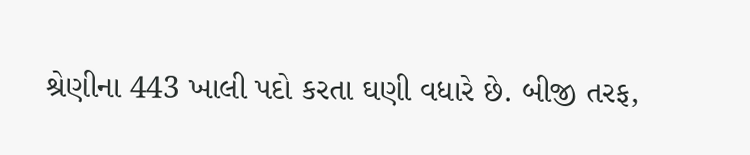શ્રેણીના 443 ખાલી પદો કરતા ઘણી વધારે છે. બીજી તરફ,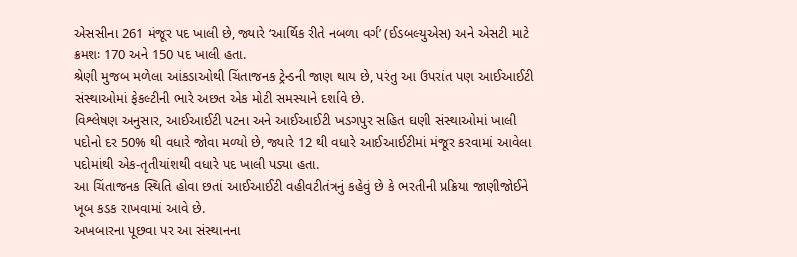એસસીના 261 મંજૂર પદ ખાલી છે, જ્યારે ‘આર્થિક રીતે નબળા વર્ગ’ (ઈડબલ્યુએસ) અને એસટી માટે ક્રમશઃ 170 અને 150 પદ ખાલી હતા.
શ્રેણી મુજબ મળેલા આંકડાઓથી ચિંતાજનક ટ્રેન્ડની જાણ થાય છે, પરંતુ આ ઉપરાંત પણ આઈઆઈટી સંસ્થાઓમાં ફેકલ્ટીની ભારે અછત એક મોટી સમસ્યાને દર્શાવે છે.
વિશ્લેષણ અનુસાર, આઈઆઈટી પટના અને આઈઆઈટી ખડગપુર સહિત ઘણી સંસ્થાઓમાં ખાલી પદોનો દર 50% થી વધારે જોવા મળ્યો છે, જ્યારે 12 થી વધારે આઈઆઈટીમાં મંજૂર કરવામાં આવેલા પદોમાંથી એક-તૃતીયાંશથી વધારે પદ ખાલી પડ્યા હતા.
આ ચિંતાજનક સ્થિતિ હોવા છતાં આઈઆઈટી વહીવટીતંત્રનું કહેવું છે કે ભરતીની પ્રક્રિયા જાણીજોઈને ખૂબ કડક રાખવામાં આવે છે.
અખબારના પૂછવા પર આ સંસ્થાનના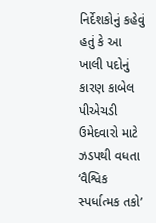નિર્દેશકોનું કહેવું હતું કે આ ખાલી પદોનું કારણ કાબેલ પીએચડી ઉમેદવારો માટે ઝડપથી વધતા ‘વૈશ્વિક સ્પર્ધાત્મક તકો’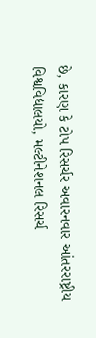છે, કારણ કે ટોપ રિસર્ચર અવારનવાર આંતરરાષ્ટ્રીય વિશ્વવિદ્યાલયો, મલ્ટીનેશનલ રિસર્ચ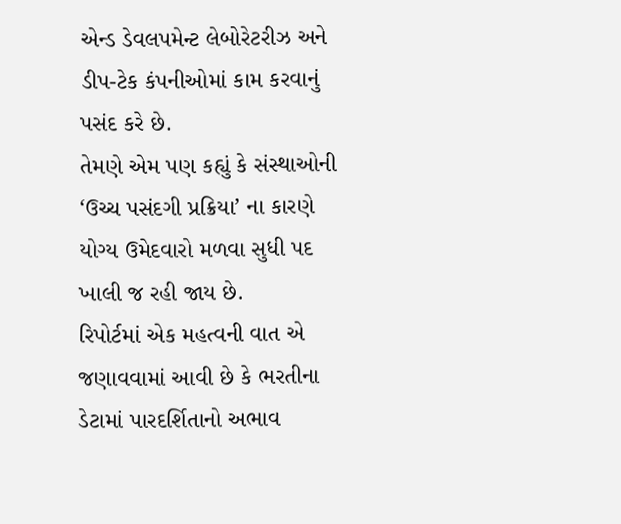એન્ડ ડેવલપમેન્ટ લેબોરેટરીઝ અને ડીપ-ટેક કંપનીઓમાં કામ કરવાનું પસંદ કરે છે.
તેમણે એમ પણ કહ્યું કે સંસ્થાઓની ‘ઉચ્ચ પસંદગી પ્રક્રિયા’ ના કારણે યોગ્ય ઉમેદવારો મળવા સુધી પદ ખાલી જ રહી જાય છે.
રિપોર્ટમાં એક મહત્વની વાત એ જણાવવામાં આવી છે કે ભરતીના ડેટામાં પારદર્શિતાનો અભાવ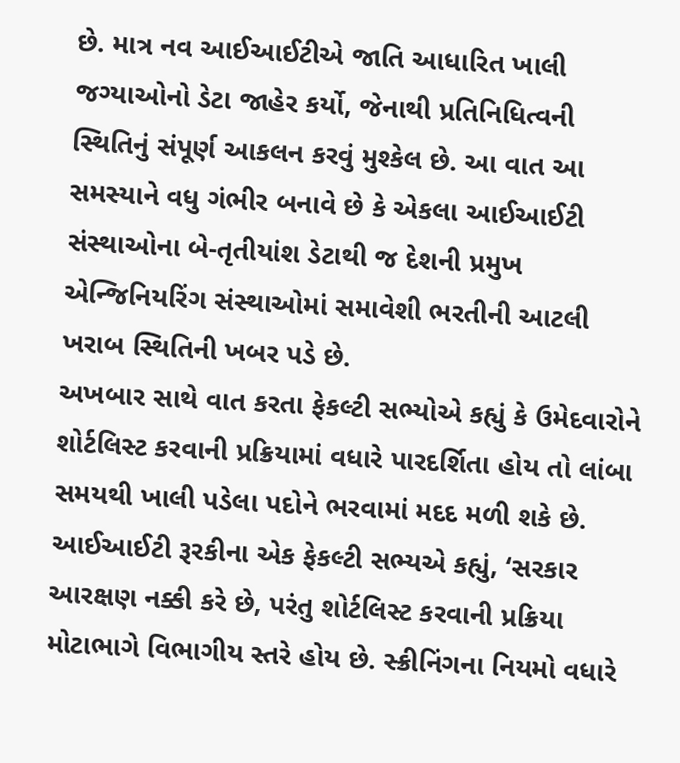છે. માત્ર નવ આઈઆઈટીએ જાતિ આધારિત ખાલી જગ્યાઓનો ડેટા જાહેર કર્યો, જેનાથી પ્રતિનિધિત્વની સ્થિતિનું સંપૂર્ણ આકલન કરવું મુશ્કેલ છે. આ વાત આ સમસ્યાને વધુ ગંભીર બનાવે છે કે એકલા આઈઆઈટી સંસ્થાઓના બે-તૃતીયાંશ ડેટાથી જ દેશની પ્રમુખ એન્જિનિયરિંગ સંસ્થાઓમાં સમાવેશી ભરતીની આટલી ખરાબ સ્થિતિની ખબર પડે છે.
અખબાર સાથે વાત કરતા ફેકલ્ટી સભ્યોએ કહ્યું કે ઉમેદવારોને શોર્ટલિસ્ટ કરવાની પ્રક્રિયામાં વધારે પારદર્શિતા હોય તો લાંબા સમયથી ખાલી પડેલા પદોને ભરવામાં મદદ મળી શકે છે.
આઈઆઈટી રૂરકીના એક ફેકલ્ટી સભ્યએ કહ્યું, ‘સરકાર આરક્ષણ નક્કી કરે છે, પરંતુ શોર્ટલિસ્ટ કરવાની પ્રક્રિયા મોટાભાગે વિભાગીય સ્તરે હોય છે. સ્ક્રીનિંગના નિયમો વધારે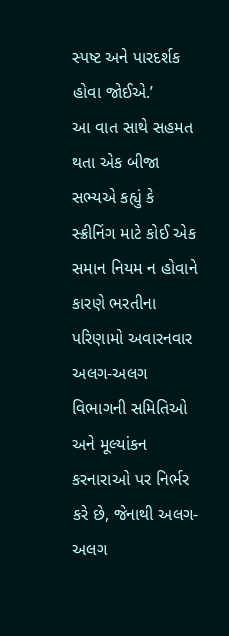સ્પષ્ટ અને પારદર્શક હોવા જોઈએ.’
આ વાત સાથે સહમત થતા એક બીજા સભ્યએ કહ્યું કે સ્ક્રીનિંગ માટે કોઈ એક સમાન નિયમ ન હોવાને કારણે ભરતીના પરિણામો અવારનવાર અલગ-અલગ વિભાગની સમિતિઓ અને મૂલ્યાંકન કરનારાઓ પર નિર્ભર કરે છે, જેનાથી અલગ-અલગ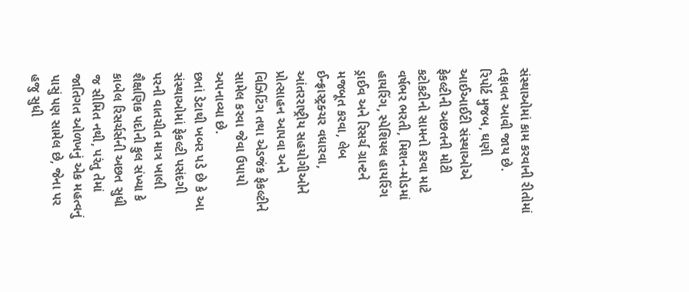સંસ્થાઓમાં કામ કરવાની રીતોમાં તફાવત આવી જાય છે.
રિપોર્ટ મુજબ, ઘણી આઈઆઈટી સંસ્થાઓએ ફેકલ્ટીની અછતની મોટી કટોકટીનો સામનો કરવા માટે વર્ષભર ભરતી, મિશન-મોડમાં હાયરિંગ, સ્પેશિયલ હાયરિંગ ડ્રાઈવ અને રિસર્ચ ગ્રાન્ટને મજબૂત કરવા, લેબ ઈન્ફ્રાસ્ટ્રક્ચર વધારવા, આંતરરાષ્ટ્રીય સહયોગીઓને પ્રોત્સાહન આપવા અને વિઝિટિંગ તથા એડજંક ફેકલ્ટીને સામેલ કરવા જેવા ઉપાયો અપનાવ્યા છે.
છતાં ડેટાથી ખબર પડે છે કે આ સંસ્થાઓમાં ફેકલ્ટી પસંદગી પરની વાતચીત માત્ર ખાલી શૈક્ષણિક પદોની કુલ સંખ્યા કે કાબેલ રિસર્ચર્સની અછત સુધી જ સીમિત નથી, પરંતુ તેમાં જાતિગત ઓળખનું એક મહત્વનું પાસું પણ સામેલ છે, જેના પર હજુ સુધી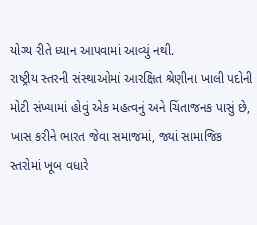યોગ્ય રીતે ધ્યાન આપવામાં આવ્યું નથી.
રાષ્ટ્રીય સ્તરની સંસ્થાઓમાં આરક્ષિત શ્રેણીના ખાલી પદોની મોટી સંખ્યામાં હોવું એક મહત્વનું અને ચિંતાજનક પાસું છે, ખાસ કરીને ભારત જેવા સમાજમાં, જ્યાં સામાજિક સ્તરોમાં ખૂબ વધારે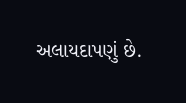અલાયદાપણું છે.